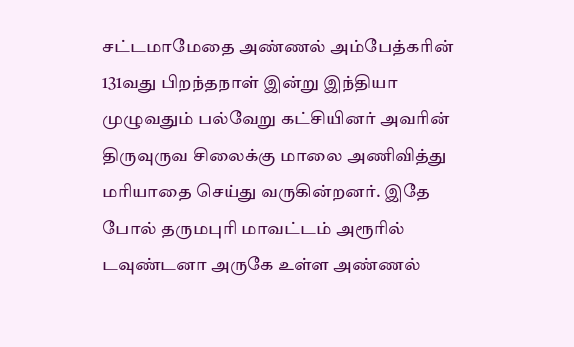சட்டமாமேதை அண்ணல் அம்பேத்காின் 131வது பிறந்தநாள் இன்று இந்தியா முழுவதும் பல்வேறு கட்சியினர் அவரின் திருவுருவ சிலைக்கு மாலை அணிவித்து மாியாதை செய்து வருகின்றனர். இதே போல் தருமபுாி மாவட்டம் அரூரில் டவுண்டனா அருகே உள்ள அண்ணல்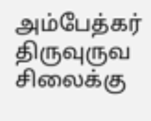அம்பேத்கர் திருவுருவ சிலைக்கு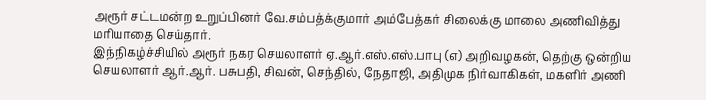அரூர் சட்டமன்ற உறுப்பினர் வே.சம்பத்க்குமார் அம்பேத்கர் சிலைக்கு மாலை அணிவித்து மாியாதை செய்தார்.
இந்நிகழ்ச்சியில் அரூர் நகர செயலாளர் ஏ.ஆர்.எஸ்.எஸ்.பாபு (எ) அறிவழகன், தெற்கு ஒன்றிய செயலாளர் ஆர்.ஆர். பசுபதி, சிவன், செந்தில், நேதாஜி, அதிமுக நிர்வாகிகள், மகளிர் அணி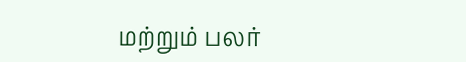மற்றும் பலர்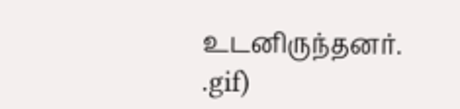உடனிருந்தனர்.
.gif)